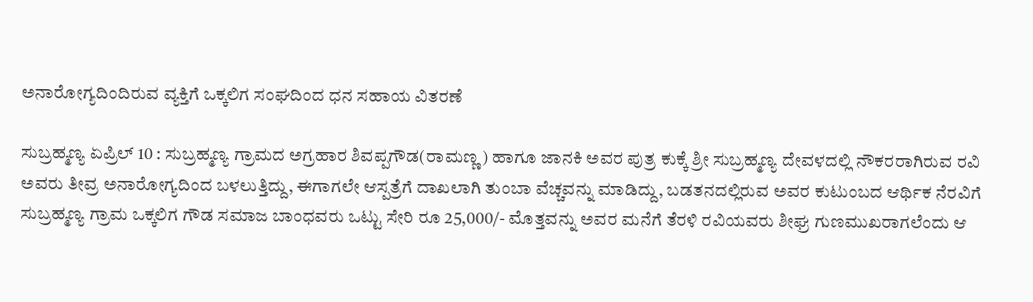ಅನಾರೋಗ್ಯದಿಂದಿರುವ ವ್ಯಕ್ತಿಗೆ ಒಕ್ಕಲಿಗ ಸಂಘದಿಂದ ಧನ ಸಹಾಯ ವಿತರಣೆ

ಸುಬ್ರಹ್ಮಣ್ಯ ಏಪ್ರಿಲ್ 10 : ಸುಬ್ರಹ್ಮಣ್ಯ ಗ್ರಾಮದ ಅಗ್ರಹಾರ ಶಿವಪ್ಪಗೌಡ(ರಾಮಣ್ಣ) ಹಾಗೂ ಜಾನಕಿ ಅವರ ಪುತ್ರ ಕುಕ್ಕೆ ಶ್ರೀ ಸುಬ್ರಹ್ಮಣ್ಯ ದೇವಳದಲ್ಲಿ ನೌಕರರಾಗಿರುವ ರವಿ ಅವರು ತೀವ್ರ ಅನಾರೋಗ್ಯದಿಂದ ಬಳಲುತ್ತಿದ್ದು, ಈಗಾಗಲೇ ಆಸ್ಪತ್ರೆಗೆ ದಾಖಲಾಗಿ ತುಂಬಾ ವೆಚ್ಚವನ್ನು ಮಾಡಿದ್ದು, ಬಡತನದಲ್ಲಿರುವ ಅವರ ಕುಟುಂಬದ ಆರ್ಥಿಕ ನೆರವಿಗೆ ಸುಬ್ರಹ್ಮಣ್ಯ ಗ್ರಾಮ ಒಕ್ಕಲಿಗ ಗೌಡ ಸಮಾಜ ಬಾಂಧವರು ಒಟ್ಟು ಸೇರಿ ರೂ 25,000/- ಮೊತ್ತವನ್ನು ಅವರ ಮನೆಗೆ ತೆರಳಿ ರವಿಯವರು ಶೀಘ್ರ ಗುಣಮುಖರಾಗಲೆಂದು ಆ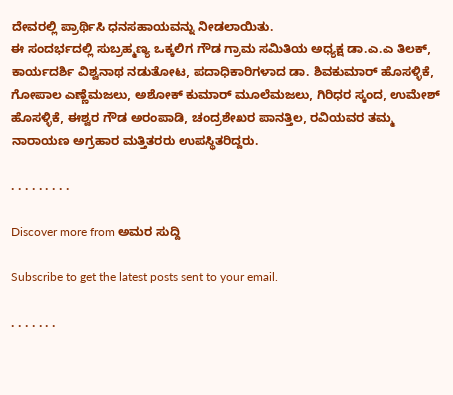ದೇವರಲ್ಲಿ ಪ್ರಾರ್ಥಿಸಿ ಧನಸಹಾಯವನ್ನು ನೀಡಲಾಯಿತು.
ಈ ಸಂದರ್ಭದಲ್ಲಿ ಸುಬ್ರಹ್ಮಣ್ಯ ಒಕ್ಕಲಿಗ ಗೌಡ ಗ್ರಾಮ ಸಮಿತಿಯ ಅಧ್ಯಕ್ಷ ಡಾ.ಎ.ಎ ತಿಲಕ್, ಕಾರ್ಯದರ್ಶಿ ವಿಶ್ವನಾಥ ನಡುತೋಟ, ಪದಾಧಿಕಾರಿಗಳಾದ ಡಾ. ಶಿವಕುಮಾರ್ ಹೊಸಳ್ಳಿಕೆ, ಗೋಪಾಲ ಎಣ್ಣೆಮಜಲು, ಅಶೋಕ್ ಕುಮಾರ್ ಮೂಲೆಮಜಲು, ಗಿರಿಧರ ಸ್ಕಂದ, ಉಮೇಶ್ ಹೊಸಳ್ಳಿಕೆ, ಈಶ್ವರ ಗೌಡ ಅರಂಪಾಡಿ, ಚಂದ್ರಶೇಖರ ಪಾನತ್ತಿಲ, ರವಿಯವರ ತಮ್ಮ ನಾರಾಯಣ ಅಗ್ರಹಾರ ಮತ್ತಿತರರು ಉಪಸ್ಥಿತರಿದ್ದರು.

. . . . . . . . .

Discover more from ಅಮರ ಸುದ್ದಿ

Subscribe to get the latest posts sent to your email.

. . . . . . .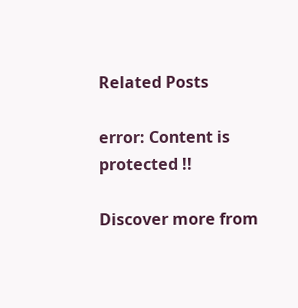Related Posts

error: Content is protected !!

Discover more from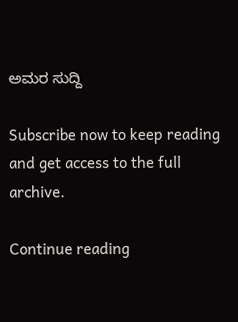ಅಮರ ಸುದ್ದಿ

Subscribe now to keep reading and get access to the full archive.

Continue reading